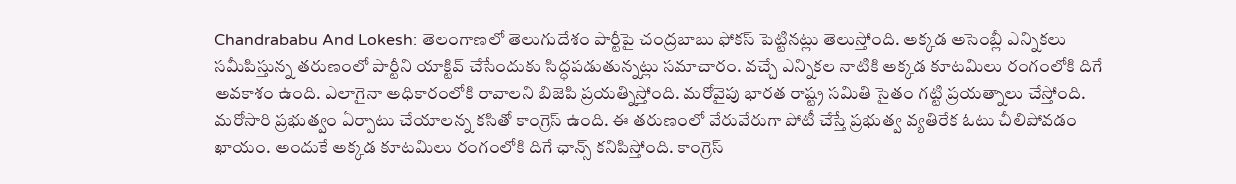Chandrababu And Lokesh: తెలంగాణలో తెలుగుదేశం పార్టీపై చంద్రబాబు ఫోకస్ పెట్టినట్లు తెలుస్తోంది. అక్కడ అసెంబ్లీ ఎన్నికలు సమీపిస్తున్న తరుణంలో పార్టీని యాక్టివ్ చేసేందుకు సిద్ధపడుతున్నట్లు సమాచారం. వచ్చే ఎన్నికల నాటికి అక్కడ కూటమిలు రంగంలోకి దిగే అవకాశం ఉంది. ఎలాగైనా అధికారంలోకి రావాలని బిజెపి ప్రయత్నిస్తోంది. మరోవైపు భారత రాష్ట్ర సమితి సైతం గట్టి ప్రయత్నాలు చేస్తోంది. మరోసారి ప్రభుత్వం ఏర్పాటు చేయాలన్న కసితో కాంగ్రెస్ ఉంది. ఈ తరుణంలో వేరువేరుగా పోటీ చేస్తే ప్రభుత్వ వ్యతిరేక ఓటు చీలిపోవడం ఖాయం. అందుకే అక్కడ కూటమిలు రంగంలోకి దిగే ఛాన్స్ కనిపిస్తోంది. కాంగ్రెస్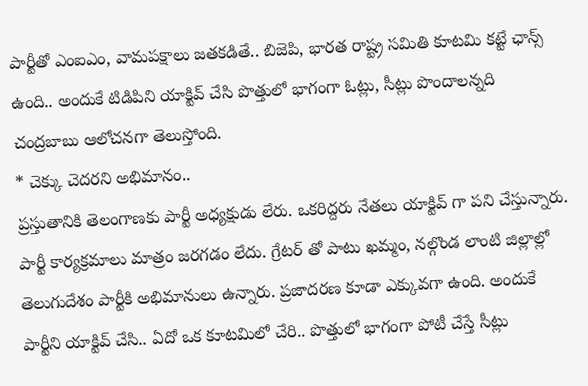పార్టీతో ఎంఐఎం, వామపక్షాలు జతకడితే.. బిజెపి, భారత రాష్ట్ర సమితి కూటమి కట్టే ఛాన్స్ ఉంది.. అందుకే టిడిపిని యాక్టివ్ చేసి పొత్తులో భాగంగా ఓట్లు, సీట్లు పొందాలన్నది చంద్రబాబు ఆలోచనగా తెలుస్తోంది.
* చెక్కు చెదరని అభిమానం..
ప్రస్తుతానికి తెలంగాణకు పార్టీ అధ్యక్షుడు లేరు. ఒకరిద్దరు నేతలు యాక్టివ్ గా పని చేస్తున్నారు. పార్టీ కార్యక్రమాలు మాత్రం జరగడం లేదు. గ్రేటర్ తో పాటు ఖమ్మం, నల్గొండ లాంటి జిల్లాల్లో తెలుగుదేశం పార్టీకి అభిమానులు ఉన్నారు. ప్రజాదరణ కూడా ఎక్కువగా ఉంది. అందుకే పార్టీని యాక్టివ్ చేసి.. ఏదో ఒక కూటమిలో చేరి.. పొత్తులో భాగంగా పోటీ చేస్తే సీట్లు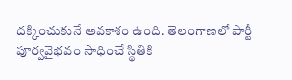దక్కించుకునే అవకాశం ఉంది. తెలంగాణలో పార్టీ పూర్వవైభవం సాధించే స్థితికి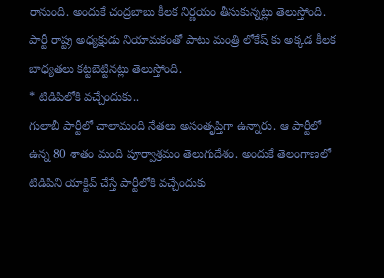రానుంది. అందుకే చంద్రబాబు కీలక నిర్ణయం తీసుకున్నట్లు తెలుస్తోంది. పార్టీ రాష్ట్ర అధ్యక్షుడు నియామకంతో పాటు మంత్రి లోకేష్ కు అక్కడ కీలక బాధ్యతలు కట్టబెట్టినట్లు తెలుస్తోంది.
* టిడిపిలోకి వచ్చేందుకు..
గులాబీ పార్టీలో చాలామంది నేతలు అసంతృప్తిగా ఉన్నారు. ఆ పార్టీలో ఉన్న 80 శాతం మంది పూర్వాశ్రమం తెలుగుదేశం. అందుకే తెలంగాణలో టిడిపిని యాక్టివ్ చేస్తే పార్టీలోకి వచ్చేందుకు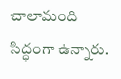చాలామంది సిద్ధంగా ఉన్నారు.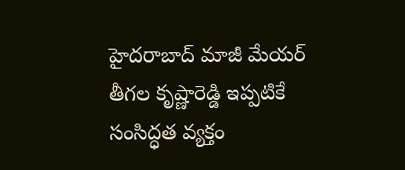హైదరాబాద్ మాజీ మేయర్ తీగల కృష్ణారెడ్డి ఇప్పటికే సంసిద్ధత వ్యక్తం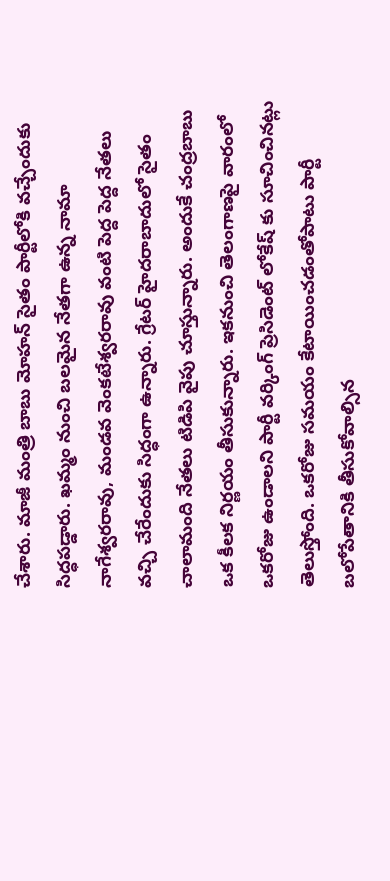చేశారు. మాజీ మంత్రి బాబు మోహన్ సైతం పార్టీలోకి వచ్చేందుకు సిద్ధపడ్డారు. ఖమ్మం నుంచి బలమైన నేతగా ఉన్న నామా నాగేశ్వరరావు, మండవ వెంకటేశ్వరరావు వంటి పెద్ద పెద్ద నేతలు వచ్చి చేరేందుకు సిద్ధంగా ఉన్నారు. గ్రేటర్ హైదరాబాదులో సైతం చాలామంది నేతలు టిడిపి వైపు చూస్తున్నారు. అందుకే చంద్రబాబు ఒక కీలక నిర్ణయం తీసుకున్నారు. ఇకనుంచి తెలంగాణపై వారంలో ఒకరోజు ఉండాలని పార్టీ వర్కింగ్ ప్రెసిడెంట్ లోకేష్ కు సూచించినట్లు తెలుస్తోంది. ఒకరోజు సమయం కేటాయించడంతోపాటు పార్టీ బలోపేతానికి తీసుకోవాల్సిన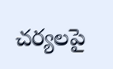చర్యలపై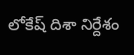లోకేష్ దిశా నిర్దేశం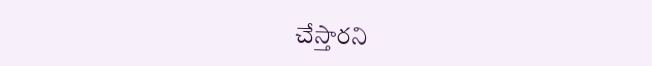చేస్తారని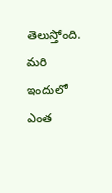తెలుస్తోంది. మరి ఇందులో ఎంత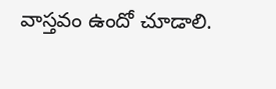వాస్తవం ఉందో చూడాలి.